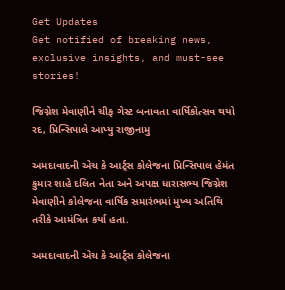Get Updates
Get notified of breaking news, exclusive insights, and must-see stories!

જિગ્નેશ મેવાણીને ચીફ ગેસ્ટ બનાવતા વાર્ષિકોત્સવ થયો રદ, પ્રિન્સિપાલે આપ્યુ રાજીનામુ

અમદાવાદની એચ કે આર્ટ્સ કોલેજના પ્રિન્સિપાલ હેમંત કુમાર શાહે દલિત નેતા અને અપક્ષ ધારાસભ્ય જિગ્નેશ મેવાણીને કોલેજના વાર્ષિક સમારંભમાં મુખ્ય અતિથિ તરીકે આમંત્રિત કર્યા હતા.

અમદાવાદની એચ કે આર્ટ્સ કોલેજના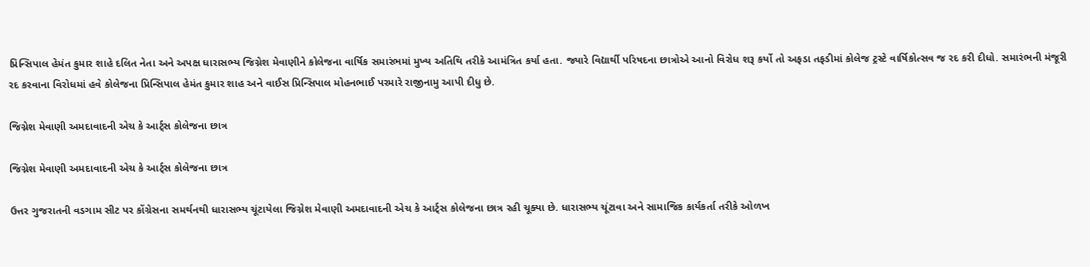પ્રિન્સિપાલ હેમંત કુમાર શાહે દલિત નેતા અને અપક્ષ ધારાસભ્ય જિગ્નેશ મેવાણીને કોલેજના વાર્ષિક સમારંભમાં મુખ્ય અતિથિ તરીકે આમંત્રિત કર્યા હતા. જ્યારે વિદ્યાર્થી પરિષદના છાત્રોએ આનો વિરોધ શરૂ કર્યો તો અફડા તફડીમાં કોલેજ ટ્રસ્ટે વાર્ષિકોત્સવ જ રદ કરી દીધો. સમારંભની મંજૂરી રદ કરવાના વિરોધમાં હવે કોલેજના પ્રિન્સિપાલ હેમંત કુમાર શાહ અને વાઈસ પ્રિન્સિપાલ મોહનભાઈ પરમારે રાજીનામુ આપી દીધુ છે.

જિગ્નેશ મેવાણી અમદાવાદની એચ કે આર્ટ્સ કોલેજના છાત્ર

જિગ્નેશ મેવાણી અમદાવાદની એચ કે આર્ટ્સ કોલેજના છાત્ર

ઉત્તર ગુજરાતની વડગામ સીટ પર કોંગ્રેસના સમર્થનથી ધારાસભ્ય ચૂંટાયેલા જિગ્નેશ મેવાણી અમદાવાદની એચ કે આર્ટ્સ કોલેજના છાત્ર રહી ચૂક્યા છે. ધારાસભ્ય ચૂંટાવા અને સામાજિક કાર્યકર્તા તરીકે ઓળખ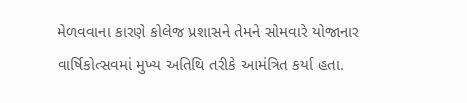મેળવવાના કારણે કોલેજ પ્રશાસને તેમને સોમવારે યોજાનાર વાર્ષિકોત્સવમાં મુખ્ય અતિથિ તરીકે આમંત્રિત કર્યા હતા.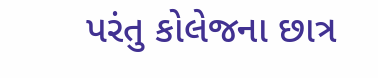પરંતુ કોલેજના છાત્ર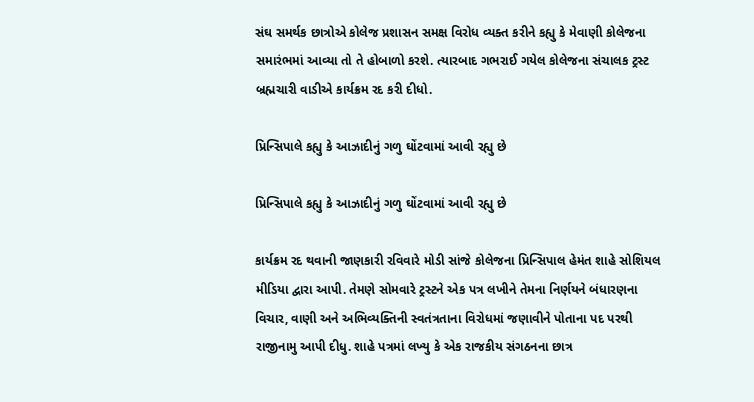સંઘ સમર્થક છાત્રોએ કોલેજ પ્રશાસન સમક્ષ વિરોધ વ્યક્ત કરીને કહ્યુ કે મેવાણી કોલેજના સમારંભમાં આવ્યા તો તે હોબાળો કરશે. ત્યારબાદ ગભરાઈ ગયેલ કોલેજના સંચાલક ટ્રસ્ટ બ્રહ્મચારી વાડીએ કાર્યક્રમ રદ કરી દીધો.

પ્રિન્સિપાલે કહ્યુ કે આઝાદીનું ગળુ ઘોંટવામાં આવી રહ્યુ છે

પ્રિન્સિપાલે કહ્યુ કે આઝાદીનું ગળુ ઘોંટવામાં આવી રહ્યુ છે

કાર્યક્રમ રદ થવાની જાણકારી રવિવારે મોડી સાંજે કોલેજના પ્રિન્સિપાલ હેમંત શાહે સોશિયલ મીડિયા દ્વારા આપી. તેમણે સોમવારે ટ્રસ્ટને એક પત્ર લખીને તેમના નિર્ણયને બંધારણના વિચાર, વાણી અને અભિવ્યક્તિની સ્વતંત્રતાના વિરોધમાં જણાવીને પોતાના પદ પરથી રાજીનામુ આપી દીધુ. શાહે પત્રમાં લખ્યુ કે એક રાજકીય સંગઠનના છાત્ર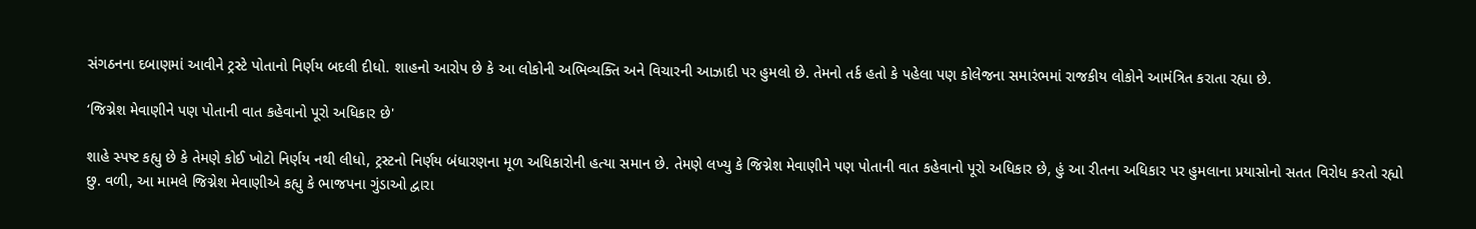સંગઠનના દબાણમાં આવીને ટ્રસ્ટે પોતાનો નિર્ણય બદલી દીધો. શાહનો આરોપ છે કે આ લોકોની અભિવ્યક્તિ અને વિચારની આઝાદી પર હુમલો છે. તેમનો તર્ક હતો કે પહેલા પણ કોલેજના સમારંભમાં રાજકીય લોકોને આમંત્રિત કરાતા રહ્યા છે.

‘જિગ્નેશ મેવાણીને પણ પોતાની વાત કહેવાનો પૂરો અધિકાર છે'

શાહે સ્પષ્ટ કહ્યુ છે કે તેમણે કોઈ ખોટો નિર્ણય નથી લીધો, ટ્રસ્ટનો નિર્ણય બંધારણના મૂળ અધિકારોની હત્યા સમાન છે. તેમણે લખ્યુ કે જિગ્નેશ મેવાણીને પણ પોતાની વાત કહેવાનો પૂરો અધિકાર છે, હું આ રીતના અધિકાર પર હુમલાના પ્રયાસોનો સતત વિરોધ કરતો રહ્યો છુ. વળી, આ મામલે જિગ્નેશ મેવાણીએ કહ્યુ કે ભાજપના ગુંડાઓ દ્વારા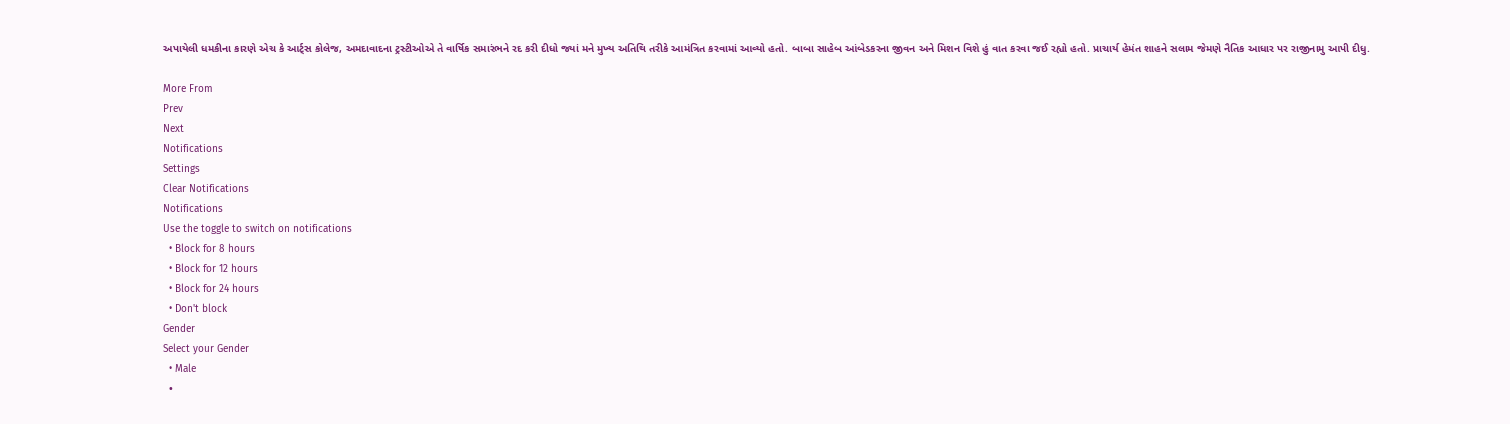અપાયેલી ધમકીના કારણે એચ કે આર્ટ્સ કોલેજ, અમદાવાદના ટ્રસ્ટીઓએ તે વાર્ષિક સમારંભને રદ કરી દીધો જ્યાં મને મુખ્ય અતિથિ તરીકે આમંત્રિત કરવામાં આવ્યો હતો. બાબા સાહેબ આંબેડકરના જીવન અને મિશન વિશે હું વાત કરવા જઈ રહ્યો હતો. પ્રાચાર્ય હેમંત શાહને સલામ જેમણે નૈતિક આધાર પર રાજીનામુ આપી દીધુ.

More From
Prev
Next
Notifications
Settings
Clear Notifications
Notifications
Use the toggle to switch on notifications
  • Block for 8 hours
  • Block for 12 hours
  • Block for 24 hours
  • Don't block
Gender
Select your Gender
  • Male
  •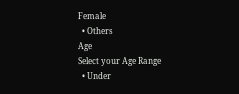Female
  • Others
Age
Select your Age Range
  • Under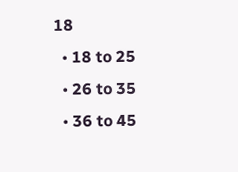18
  • 18 to 25
  • 26 to 35
  • 36 to 45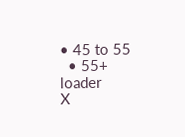• 45 to 55
  • 55+
loader
X